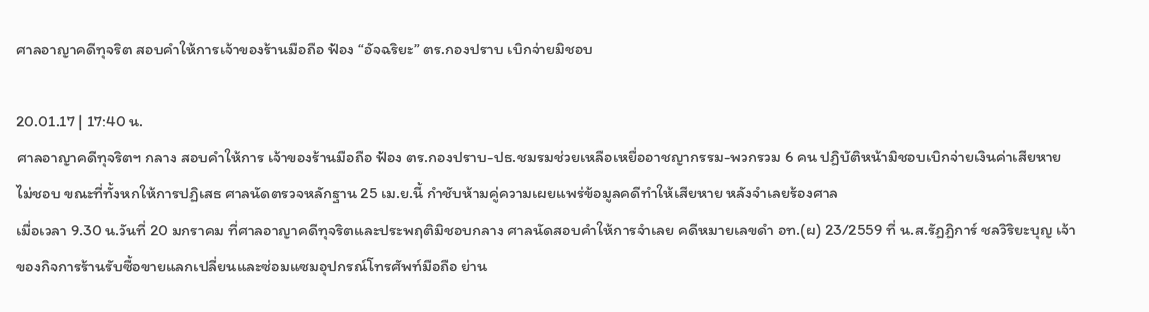ศาลอาญาคดีทุจริต สอบคำให้การเจ้าของร้านมือถือ ฟ้อง “อัจฉริยะ” ตร.กองปราบ เบิกจ่ายมิชอบ

20.01.17 | 17:40 น.
ศาลอาญาคดีทุจริตฯ กลาง สอบคำให้การ เจ้าของร้านมือถือ ฟ้อง ตร.กองปราบ-ปธ.ชมรมช่วยเหลือเหยื่ออาชญากรรม-พวกรวม 6 คน ปฏิบัติหน้ามิชอบเบิกจ่ายเงินค่าเสียหายไม่ชอบ ขณะที่ทั้งหกให้การปฏิเสธ ศาลนัดตรวจหลักฐาน 25 เม.ย.นี้ กำชับห้ามคู่ความเผยแพร่ข้อมูลคดีทำให้เสียหาย หลังจำเลยร้องศาล
เมื่อเวลา 9.30 น.วันที่ 20 มกราคม ที่ศาลอาญาคดีทุจริตและประพฤติมิชอบกลาง ศาลนัดสอบคำให้การจำเลย คดีหมายเลขดำ อท.(ผ) 23/2559 ที่ น.ส.รัฏฏิการ์ ชลวิริยะบุญ เจ้าของกิจการร้านรับซื้อขายแลกเปลี่ยนและซ่อมแซมอุปกรณ์โทรศัพท์มือถือ ย่าน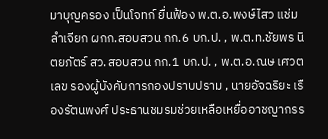มาบุญครอง เป็นโจทก์ ยื่นฟ้อง พ.ต.อ.พงษ์ไสว แช่มลำเจียก ผกก.สอบสวน กก.6 บก.ป. , พ.ต.ท.ชัยพร นิตยภัตร์ สว.สอบสวน กก.1 บก.ป. , พ.ต.อ.ณษ เศวตเลข รองผู้บังคับการกองปราบปราม , นายอัจฉริยะ เรืองรัตนพงศ์ ประธานชมรมช่วยเหลือเหยื่ออาชญากรร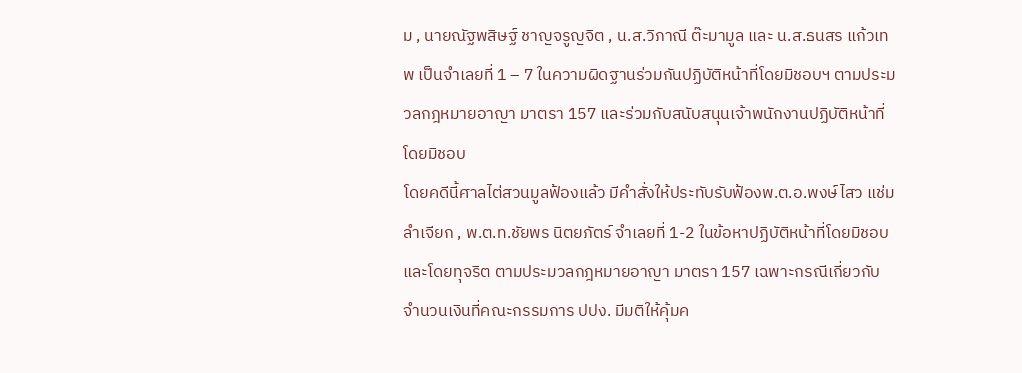ม , นายณัฐพสิษฐ์ ชาญจรูญจิต , น.ส.วิภาณี ต๊ะมามูล และ น.ส.ธนสร แก้วเทพ เป็นจำเลยที่ 1 – 7 ในความผิดฐานร่วมกันปฏิบัติหน้าที่โดยมิชอบฯ ตามประมวลกฎหมายอาญา มาตรา 157 และร่วมกับสนับสนุนเจ้าพนักงานปฏิบัติหน้าที่โดยมิชอบ
โดยคดีนี้ศาลไต่สวนมูลฟ้องแล้ว มีคำสั่งให้ประทับรับฟ้องพ.ต.อ.พงษ์ไสว แช่มลำเจียก , พ.ต.ท.ชัยพร นิตยภัตร์ จำเลยที่ 1-2 ในข้อหาปฏิบัติหน้าที่โดยมิชอบและโดยทุจริต ตามประมวลกฎหมายอาญา มาตรา 157 เฉพาะกรณีเกี่ยวกับจำนวนเงินที่คณะกรรมการ ปปง. มีมติให้คุ้มค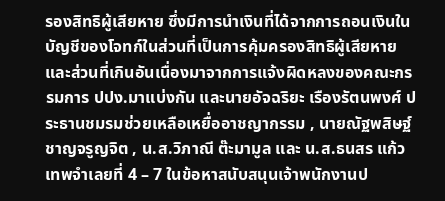รองสิทธิผู้เสียหาย ซึ่งมีการนำเงินที่ได้จากการถอนเงินในบัญชีของโจทก์ในส่วนที่เป็นการคุ้มครองสิทธิผู้เสียหายและส่วนที่เกินอันเนื่องมาจากการแจ้งผิดหลงของคณะกรรมการ ปปง.มาแบ่งกัน และนายอัจฉริยะ เรืองรัตนพงศ์ ประธานชมรมช่วยเหลือเหยื่ออาชญากรรม , นายณัฐพสิษฐ์ ชาญจรูญจิต , น.ส.วิภาณี ต๊ะมามูล และ น.ส.ธนสร แก้วเทพจำเลยที่ 4 – 7 ในข้อหาสนับสนุนเจ้าพนักงานป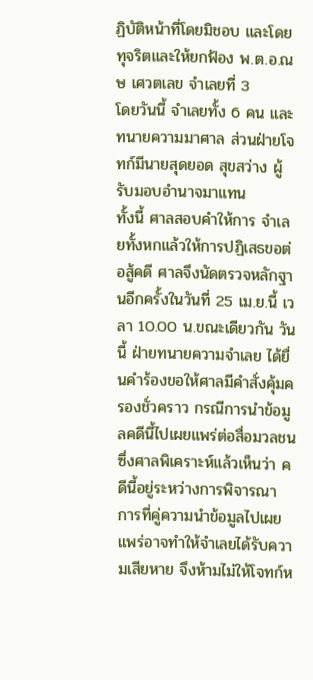ฏิบัติหน้าที่โดยมิชอบ และโดยทุจริตและให้ยกฟ้อง พ.ต.อ.ณษ เศวตเลข จำเลยที่ 3
โดยวันนี้ จำเลยทั้ง 6 คน และทนายความมาศาล ส่วนฝ่ายโจทก์มีนายสุดยอด สุขสว่าง ผู้รับมอบอำนาจมาแทน
ทั้งนี้ ศาลสอบคำให้การ จำเลยทั้งหกแล้วให้การปฏิเสธขอต่อสู้คดี ศาลจึงนัดตรวจหลักฐานอีกครั้งในวันที่ 25 เม.ย.นี้ เวลา 10.00 น.ขณะเดียวกัน วันนี้ ฝ่ายทนายความจำเลย ได้ยื่นคำร้องขอให้ศาลมีคำสั่งคุ้มครองชั่วคราว กรณีการนำข้อมูลคดีนี้ไปเผยแพร่ต่อสื่อมวลชน ซึ่งศาลพิเคราะห์แล้วเห็นว่า คดีนี้อยู่ระหว่างการพิจารณา การที่คู่ความนำข้อมูลไปเผยแพร่อาจทำให้จำเลยได้รับความเสียหาย จึงห้ามไม่ให้โจทก์ห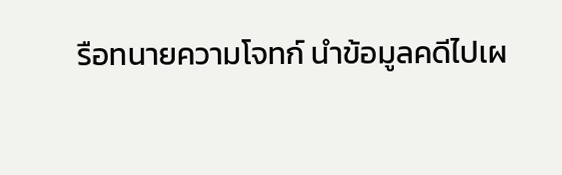รือทนายความโจทก์ นำข้อมูลคดีไปเผ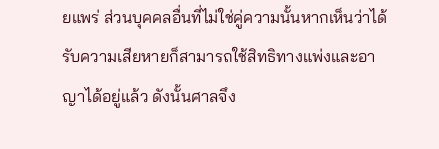ยแพร่ ส่วนบุคคลอื่นที่ไม่ใช่คู่ความนั้นหากเห็นว่าได้รับความเสียหายก็สามารถใช้สิทธิทางแพ่งและอาญาได้อยู่แล้ว ดังนั้นศาลจึง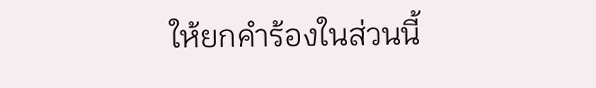ให้ยกคำร้องในส่วนนี้